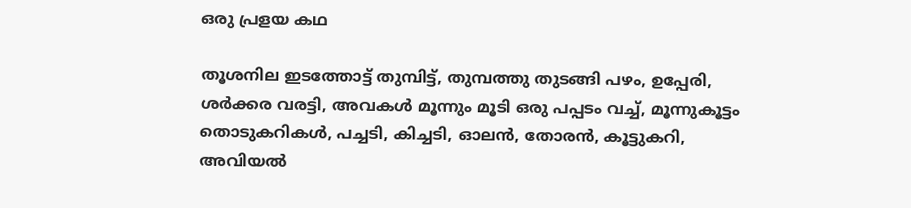ഒരു പ്രളയ കഥ

തൂശനില ഇടത്തോട്ട് തുമ്പിട്ട്, തുമ്പത്തു തുടങ്ങി പഴം, ഉപ്പേരി, ശര്‍ക്കര വരട്ടി, അവകള്‍ മൂന്നും മൂടി ഒരു പപ്പടം വച്ച്, മൂന്നുകൂട്ടം തൊടുകറികള്‍, പച്ചടി, കിച്ചടി, ഓലന്‍, തോരന്‍, കൂട്ടുകറി, അവിയല്‍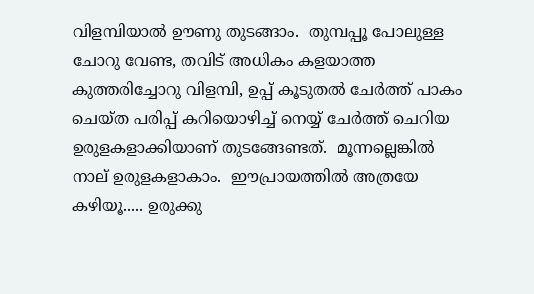വിളമ്പിയാല്‍ ഊണു തുടങ്ങാം.  തുമ്പപ്പൂ പോലുള്ള ചോറു വേണ്ട, തവിട് അധികം കളയാത്ത കുത്തരിച്ചോറു വിളമ്പി, ഉപ്പ് കൂടുതല്‍ ചേര്‍ത്ത് പാകം ചെയ്ത പരിപ്പ് കറിയൊഴിച്ച് നെയ്യ് ചേര്‍ത്ത് ചെറിയ ഉരുളകളാക്കിയാണ് തുടങ്ങേണ്ടത്.  മൂന്നല്ലെങ്കില്‍ നാല് ഉരുളകളാകാം.  ഈപ്രായത്തില്‍ അത്രയേ കഴിയൂ..... ഉരുക്കു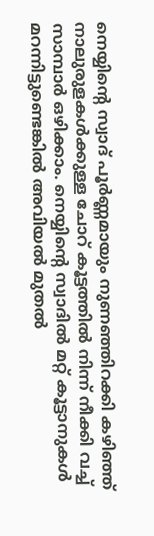നെയ്യിന്‍റെ സ്വാദ് പൂര്‍ണ്ണമായും നുണഞ്ഞിറക്കി കഴിഞ്ഞ് നാലുരുളകള്‍ക്കുള്ള ചോറ് കൂട്ടത്തില്‍ നിന്ന് നീക്കി വച്ച് സാമ്പാര്‍ ഒഴിക്കാം. നെയ്യിന്‍റെ സ്വാദില്‍ മറ്റ് കൂട്ടാനുകള്‍ മറന്നിട്ടുണ്ടെങ്കില്‍ അവിയല്‍ മുതല്‍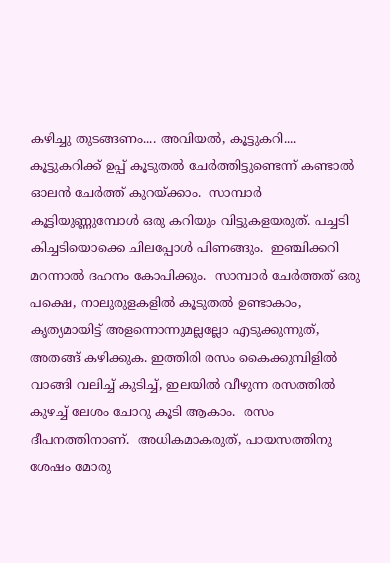കഴിച്ചു തുടങ്ങണം.... അവിയല്‍, കൂട്ടുകറി.... കൂട്ടുകറിക്ക് ഉപ്പ് കൂടുതല്‍ ചേര്‍ത്തിട്ടുണ്ടെന്ന് കണ്ടാല്‍ ഓലന്‍ ചേര്‍ത്ത് കുറയ്ക്കാം.  സാമ്പാര്‍ കൂട്ടിയുണ്ണുമ്പോള്‍ ഒരു കറിയും വിട്ടുകളയരുത്. പച്ചടി കിച്ചടിയൊക്കെ ചിലപ്പോള്‍ പിണങ്ങും.  ഇഞ്ചിക്കറി മറന്നാല്‍ ദഹനം കോപിക്കും.  സാമ്പാര്‍ ചേര്‍ത്തത് ഒരു പക്ഷെ, നാലുരുളകളില്‍ കൂടുതല്‍ ഉണ്ടാകാം, കൃത്യമായിട്ട് അളന്നൊന്നുമല്ലല്ലോ എടുക്കുന്നുത്, അതങ്ങ് കഴിക്കുക. ഇത്തിരി രസം കൈക്കുമ്പിളില്‍ വാങ്ങി വലിച്ച് കുടിച്ച്, ഇലയില്‍ വീഴുന്ന രസത്തില്‍ കുഴച്ച് ലേശം ചോറു കൂടി ആകാം.  രസം ദീപനത്തിനാണ്.  അധികമാകരുത്, പായസത്തിനു ശേഷം മോരു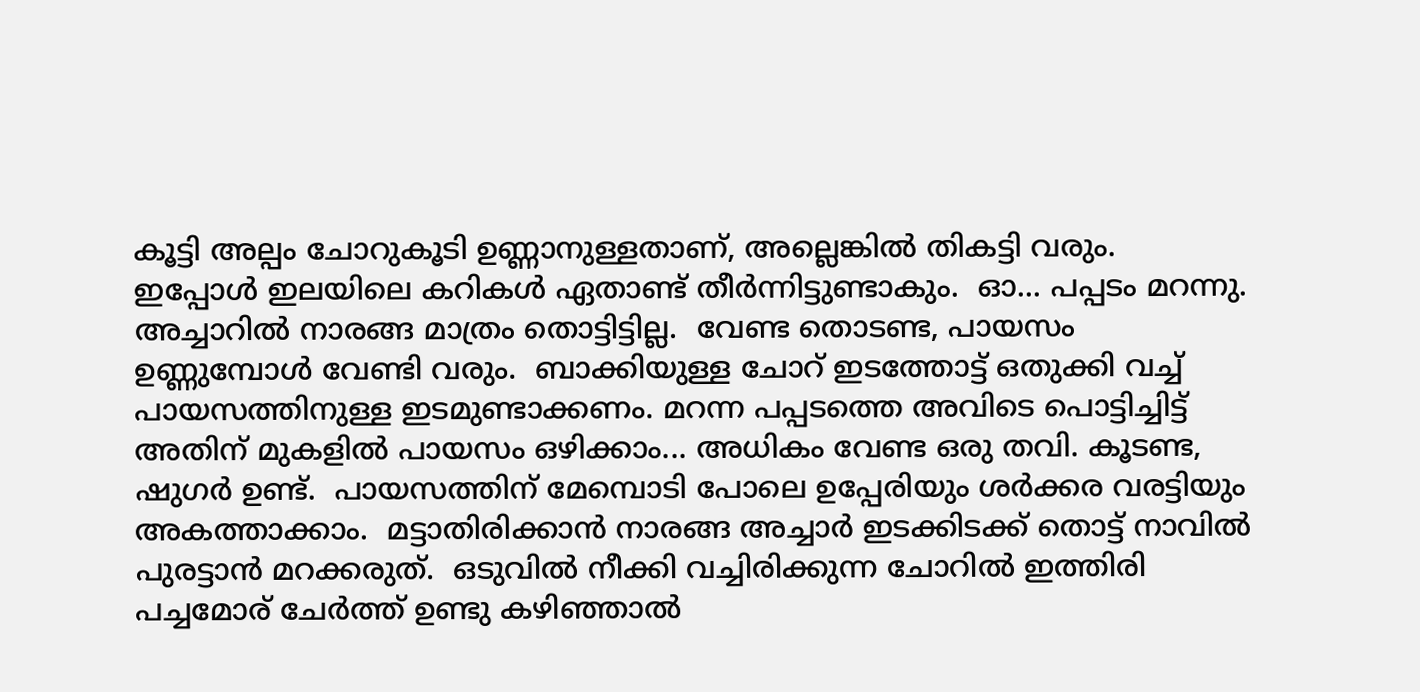കൂട്ടി അല്പം ചോറുകൂടി ഉണ്ണാനുള്ളതാണ്, അല്ലെങ്കില്‍ തികട്ടി വരും.  ഇപ്പോള്‍ ഇലയിലെ കറികള്‍ ഏതാണ്ട് തീര്‍ന്നിട്ടുണ്ടാകും.  ഓ... പപ്പടം മറന്നു.  അച്ചാറില്‍ നാരങ്ങ മാത്രം തൊട്ടിട്ടില്ല.  വേണ്ട തൊടണ്ട, പായസം ഉണ്ണുമ്പോള്‍ വേണ്ടി വരും.  ബാക്കിയുള്ള ചോറ് ഇടത്തോട്ട് ഒതുക്കി വച്ച് പായസത്തിനുള്ള ഇടമുണ്ടാക്കണം. മറന്ന പപ്പടത്തെ അവിടെ പൊട്ടിച്ചിട്ട് അതിന് മുകളില്‍ പായസം ഒഴിക്കാം... അധികം വേണ്ട ഒരു തവി. കൂടണ്ട, ഷുഗര്‍ ഉണ്ട്.  പായസത്തിന് മേമ്പൊടി പോലെ ഉപ്പേരിയും ശര്‍ക്കര വരട്ടിയും അകത്താക്കാം.  മട്ടാതിരിക്കാന്‍ നാരങ്ങ അച്ചാര്‍ ഇടക്കിടക്ക് തൊട്ട് നാവില്‍ പുരട്ടാന്‍ മറക്കരുത്.  ഒടുവില്‍ നീക്കി വച്ചിരിക്കുന്ന ചോറില്‍ ഇത്തിരി പച്ചമോര് ചേര്‍ത്ത് ഉണ്ടു കഴിഞ്ഞാല്‍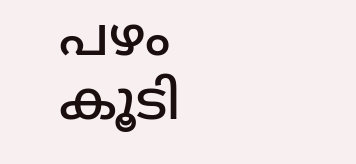പഴം കൂടി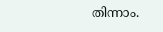തിന്നാം.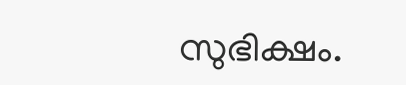സുഭിക്ഷം.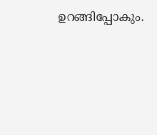ഉറങ്ങിപ്പോകും.